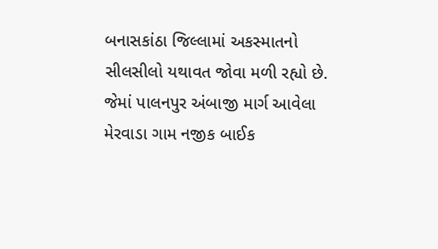બનાસકાંઠા જિલ્લામાં અકસ્માતનો સીલસીલો યથાવત જોવા મળી રહ્યો છે. જેમાં પાલનપુર અંબાજી માર્ગ આવેલા મેરવાડા ગામ નજીક બાઈક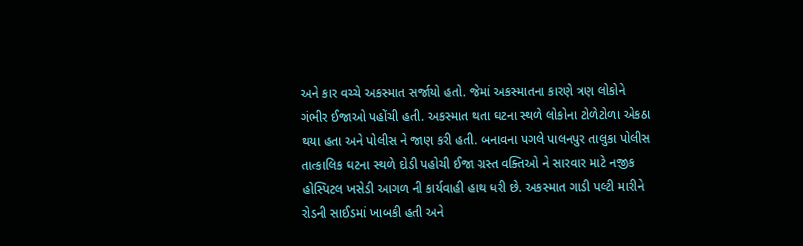અને કાર વચ્ચે અકસ્માત સર્જાયો હતો. જેમાં અકસ્માતના કારણે ત્રણ લોકોને ગંભીર ઈજાઓ પહોંચી હતી. અકસ્માત થતા ઘટના સ્થળે લોકોના ટોળેટોળા એકઠા થયા હતા અને પોલીસ ને જાણ કરી હતી. બનાવના પગલે પાલનપુર તાલુકા પોલીસ તાત્કાલિક ઘટના સ્થળે દોડી પહોચી ઈજા ગ્રસ્ત વક્તિઓ ને સારવાર માટે નજીક હોસ્પિટલ ખસેડી આગળ ની કાર્યવાહી હાથ ધરી છે. અકસ્માત ગાડી પલ્ટી મારીને રોડની સાઈડમાં ખાબકી હતી અને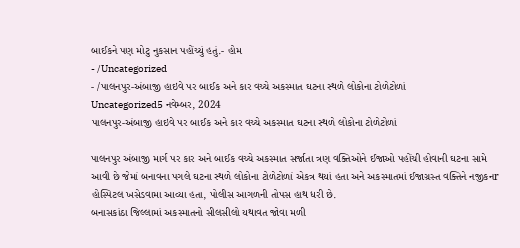બાઈકને પણ મોટુ નુકસાન પહોંચ્યું હતું.- હોમ
- /Uncategorized
- /પાલનપુર-અંબાજી હાઇવે પર બાઈક અને કાર વચ્ચે અકસ્માત ઘટના સ્થળે લોકોના ટોળેટોળાં
Uncategorized5 નવેમ્બર, 2024
પાલનપુર-અંબાજી હાઇવે પર બાઈક અને કાર વચ્ચે અકસ્માત ઘટના સ્થળે લોકોના ટોળેટોળાં

પાલનપુર અંબાજી માર્ગ પર કાર અને બાઈક વચ્ચે અકસ્માત સર્જાતા ત્રણ વક્તિઓને ઈજાઓ પહોંચી હોવાની ઘટના સામે આવી છે જેમાં બનાવના પગલે ઘટના સ્થળે લોકોના ટોળેટોળાં એકત્ર થયાં હતા અને અકસ્માતમાં ઈજાગ્રસ્ત વક્તિને નજીકનr હોસ્પિટલ ખસેડવામા આવ્યા હતા, પોલીસ આગળની તોપસ હાથ ધરી છે.
બનાસકાંઠા જિલ્લામાં અકસ્માતનો સીલસીલો યથાવત જોવા મળી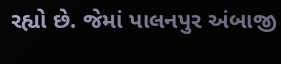રહ્યો છે. જેમાં પાલનપુર અંબાજી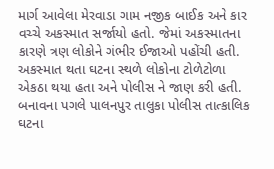માર્ગ આવેલા મેરવાડા ગામ નજીક બાઈક અને કાર વચ્ચે અકસ્માત સર્જાયો હતો. જેમાં અકસ્માતના કારણે ત્રણ લોકોને ગંભીર ઈજાઓ પહોંચી હતી. અકસ્માત થતા ઘટના સ્થળે લોકોના ટોળેટોળા એકઠા થયા હતા અને પોલીસ ને જાણ કરી હતી. બનાવના પગલે પાલનપુર તાલુકા પોલીસ તાત્કાલિક ઘટના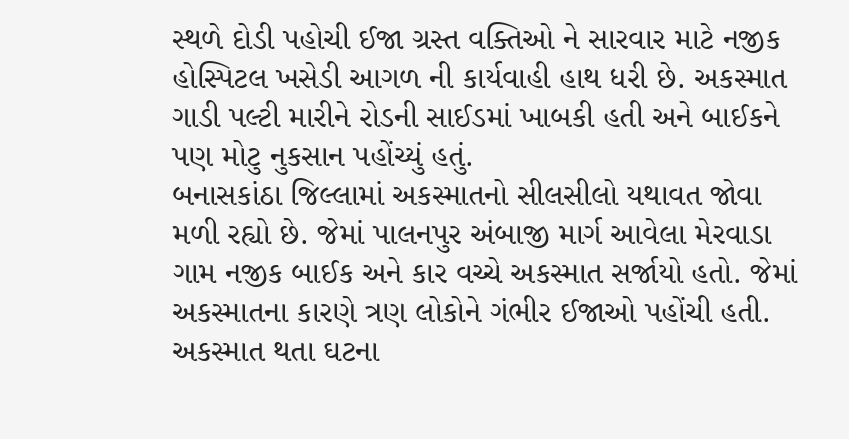સ્થળે દોડી પહોચી ઈજા ગ્રસ્ત વક્તિઓ ને સારવાર માટે નજીક હોસ્પિટલ ખસેડી આગળ ની કાર્યવાહી હાથ ધરી છે. અકસ્માત ગાડી પલ્ટી મારીને રોડની સાઈડમાં ખાબકી હતી અને બાઈકને પણ મોટુ નુકસાન પહોંચ્યું હતું.
બનાસકાંઠા જિલ્લામાં અકસ્માતનો સીલસીલો યથાવત જોવા મળી રહ્યો છે. જેમાં પાલનપુર અંબાજી માર્ગ આવેલા મેરવાડા ગામ નજીક બાઈક અને કાર વચ્ચે અકસ્માત સર્જાયો હતો. જેમાં અકસ્માતના કારણે ત્રણ લોકોને ગંભીર ઈજાઓ પહોંચી હતી. અકસ્માત થતા ઘટના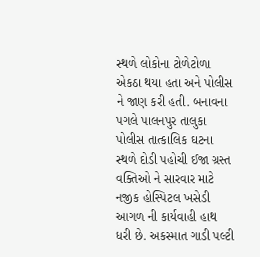સ્થળે લોકોના ટોળેટોળા એકઠા થયા હતા અને પોલીસ ને જાણ કરી હતી. બનાવના પગલે પાલનપુર તાલુકા પોલીસ તાત્કાલિક ઘટના સ્થળે દોડી પહોચી ઈજા ગ્રસ્ત વક્તિઓ ને સારવાર માટે નજીક હોસ્પિટલ ખસેડી આગળ ની કાર્યવાહી હાથ ધરી છે. અકસ્માત ગાડી પલ્ટી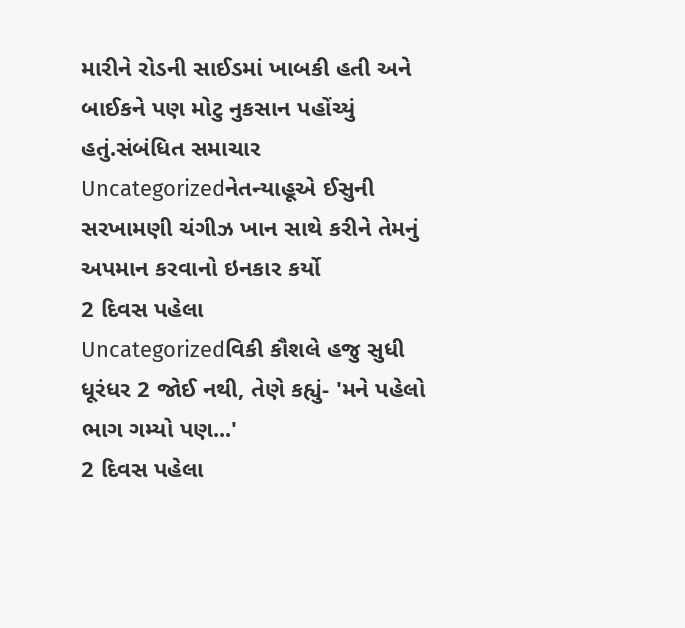મારીને રોડની સાઈડમાં ખાબકી હતી અને બાઈકને પણ મોટુ નુકસાન પહોંચ્યું હતું.સંબંધિત સમાચાર
Uncategorizedનેતન્યાહૂએ ઈસુની સરખામણી ચંગીઝ ખાન સાથે કરીને તેમનું અપમાન કરવાનો ઇનકાર કર્યો
2 દિવસ પહેલા
Uncategorizedવિકી કૌશલે હજુ સુધી ધૂરંધર 2 જોઈ નથી, તેણે કહ્યું- 'મને પહેલો ભાગ ગમ્યો પણ...'
2 દિવસ પહેલા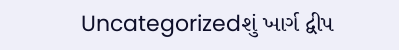Uncategorizedશું ખાર્ગ દ્વીપ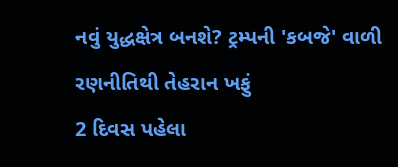નવું યુદ્ધક્ષેત્ર બનશે? ટ્રમ્પની 'કબજે' વાળી રણનીતિથી તેહરાન ખફું
2 દિવસ પહેલા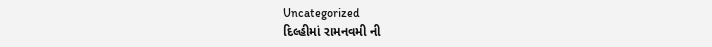Uncategorized
દિલ્હીમાં રામનવમી ની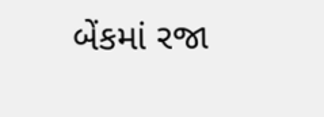બેંકમાં રજા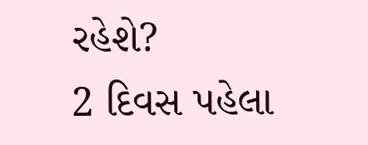રહેશે?
2 દિવસ પહેલા